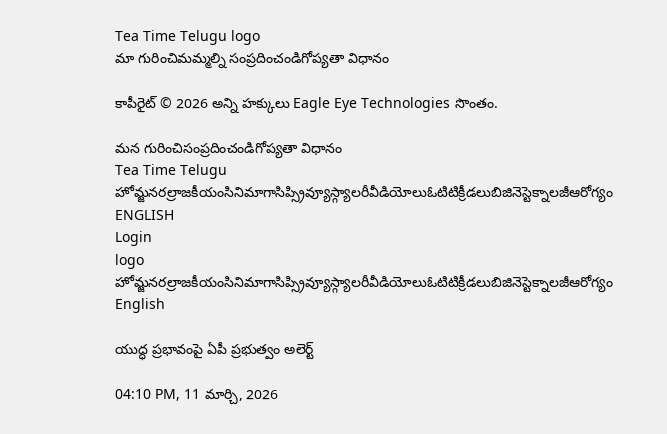Tea Time Telugu logo
మా గురించిమమ్మల్ని సంప్రదించండిగోప్యతా విధానం

కాపీరైట్ © 2026 అన్ని హక్కులు Eagle Eye Technologies సొంతం.

మన గురించిసంప్రదించండిగోప్యతా విధానం
Tea Time Telugu
హోమ్జనరల్రాజకీయంసినిమాగాసిప్స్రివ్యూస్గ్యాలరీవీడియోలుఓటిటిక్రీడలుబిజినెస్టెక్నాలజీఆరోగ్యం
ENGLISH
Login
logo
హోమ్జనరల్రాజకీయంసినిమాగాసిప్స్రివ్యూస్గ్యాలరీవీడియోలుఓటిటిక్రీడలుబిజినెస్టెక్నాలజీఆరోగ్యం
English

యుద్ధ ప్రభావంపై ఏపీ ప్రభుత్వం అలెర్ట్‌

04:10 PM, 11 మార్చి, 2026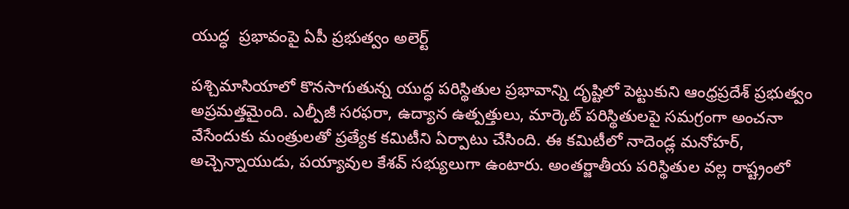యుద్ధ  ప్రభావంపై ఏపీ ప్రభుత్వం అలెర్ట్‌

పశ్చిమాసియాలో కొనసాగుతున్న యుద్ధ పరిస్థితుల ప్రభావాన్ని దృష్టిలో పెట్టుకుని ఆంధ్రప్రదేశ్ ప్రభుత్వం అప్రమత్తమైంది. ఎల్పీజీ సరఫరా, ఉద్యాన ఉత్పత్తులు, మార్కెట్ పరిస్థితులపై సమగ్రంగా అంచనా వేసేందుకు మంత్రులతో ప్రత్యేక కమిటీని ఏర్పాటు చేసింది. ఈ కమిటీలో నాదెండ్ల మనోహర్‌, అచ్చెన్నాయుడు, పయ్యావుల కేశవ్ సభ్యులుగా ఉంటారు. అంతర్జాతీయ పరిస్థితుల వల్ల రాష్ట్రంలో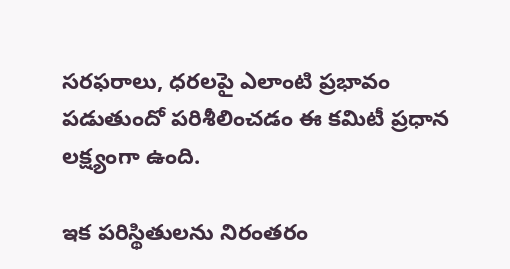సరఫరాలు, ధరలపై ఎలాంటి ప్రభావం పడుతుందో పరిశీలించడం ఈ కమిటీ ప్రధాన లక్ష్యంగా ఉంది.

ఇక పరిస్థితులను నిరంతరం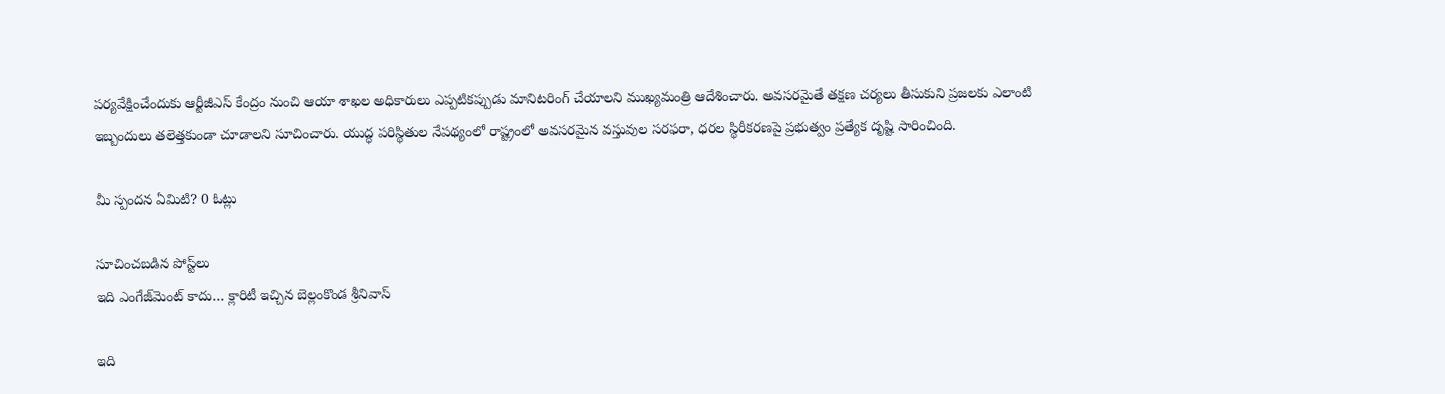పర్యవేక్షించేందుకు ఆర్టీజీఎస్‌ కేంద్రం నుంచి ఆయా శాఖల అధికారులు ఎప్పటికప్పుడు మానిటరింగ్ చేయాలని ముఖ్యమంత్రి ఆదేశించారు. అవసరమైతే తక్షణ చర్యలు తీసుకుని ప్రజలకు ఎలాంటి ఇబ్బందులు తలెత్తకుండా చూడాలని సూచించారు. యుద్ధ పరిస్థితుల నేపథ్యంలో రాష్ట్రంలో అవసరమైన వస్తువుల సరఫరా, ధరల స్థిరీకరణపై ప్రభుత్వం ప్రత్యేక దృష్టి సారించింది.

మీ స్పందన ఏమిటి? 0 ఓట్లు

సూచించబడిన పోస్ట్‌లు
ఇది ఎంగేజ్‌మెంట్ కాదు… క్లారిటీ ఇచ్చిన బెల్లంకొండ శ్రీనివాస్

ఇది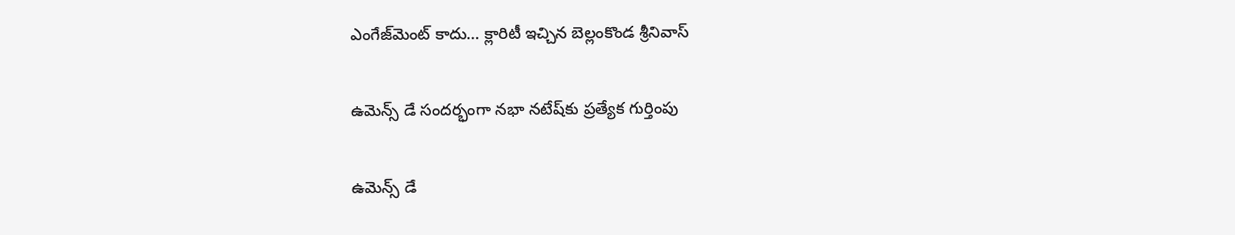ఎంగేజ్‌మెంట్ కాదు… క్లారిటీ ఇచ్చిన బెల్లంకొండ శ్రీనివాస్

ఉమెన్స్ డే సందర్భంగా నభా నటేష్‌కు ప్రత్యేక గుర్తింపు

ఉమెన్స్ డే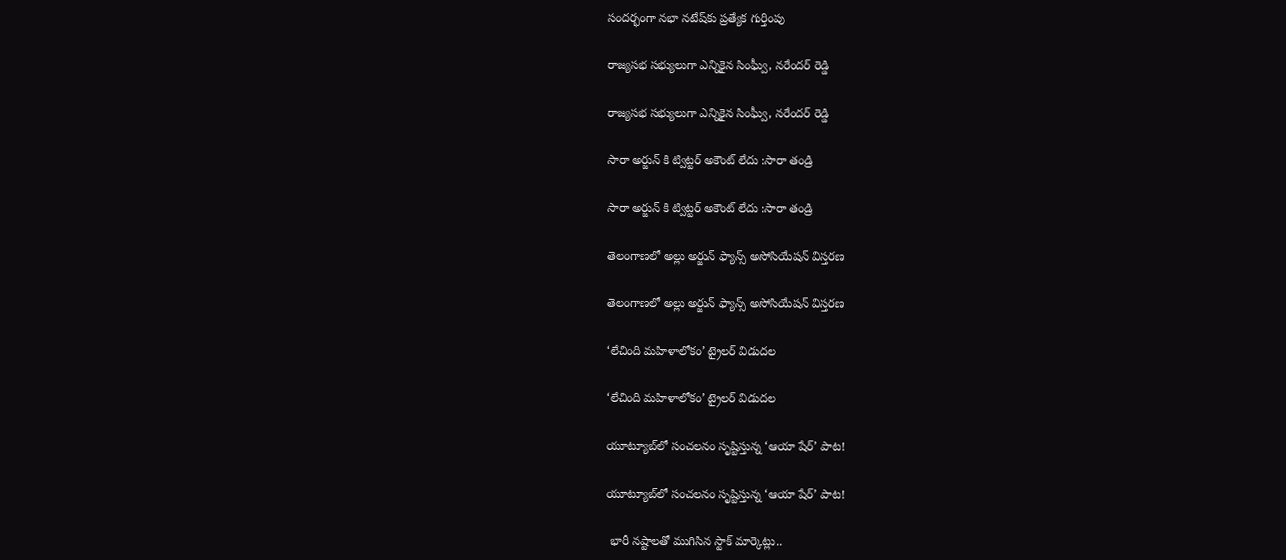సందర్భంగా నభా నటేష్‌కు ప్రత్యేక గుర్తింపు

రాజ్యసభ సభ్యులుగా ఎన్నికైన సింఘ్వీ, నరేందర్ రెడ్డి

రాజ్యసభ సభ్యులుగా ఎన్నికైన సింఘ్వీ, నరేందర్ రెడ్డి

సారా అర్జున్ కి ట్విట్టర్ అకౌంట్ లేదు :సారా తండ్రి

సారా అర్జున్ కి ట్విట్టర్ అకౌంట్ లేదు :సారా తండ్రి

తెలంగాణలో అల్లు అర్జున్ ఫ్యాన్స్ అసోసియేషన్ విస్తరణ

తెలంగాణలో అల్లు అర్జున్ ఫ్యాన్స్ అసోసియేషన్ విస్తరణ

‘లేచింది మహిళాలోకం’ ట్రైలర్ విడుదల

‘లేచింది మహిళాలోకం’ ట్రైలర్ విడుదల

యూట్యూబ్‌లో సంచలనం సృష్టిస్తున్న ‘ఆయా షేర్’ పాట!

యూట్యూబ్‌లో సంచలనం సృష్టిస్తున్న ‘ఆయా షేర్’ పాట!

 భారీ నష్టాలతో ముగిసిన స్టాక్‌ మార్కెట్లు..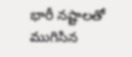భారీ నష్టాలతో ముగిసిన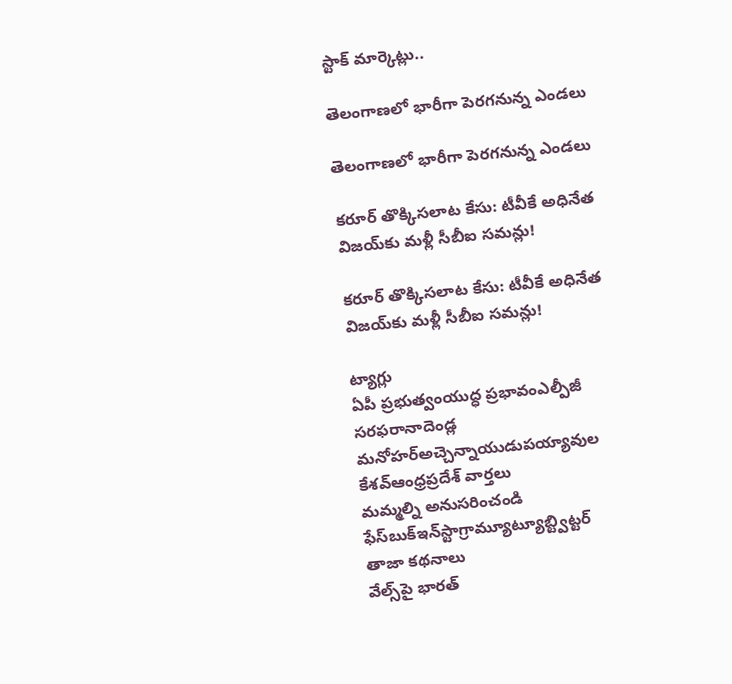స్టాక్‌ మార్కెట్లు..

తెలంగాణలో భారీగా పెరగనున్న ఎండలు

తెలంగాణలో భారీగా పెరగనున్న ఎండలు

కరూర్ తొక్కిసలాట కేసు: టీవీకే అధినేత విజయ్‌కు మళ్లీ సీబీఐ సమన్లు!

కరూర్ తొక్కిసలాట కేసు: టీవీకే అధినేత విజయ్‌కు మళ్లీ సీబీఐ సమన్లు!

ట్యాగ్లు
ఏపీ ప్రభుత్వంయుద్ధ ప్రభావంఎల్పీజీ సరఫరానాదెండ్ల మనోహర్‌అచ్చెన్నాయుడుపయ్యావుల కేశవ్ఆంధ్రప్రదేశ్ వార్తలు
మమ్మల్ని అనుసరించండి
ఫేస్‌బుక్ఇన్‌స్టాగ్రామ్యూట్యూబ్ట్విట్టర్
తాజా కథనాలు
వేల్స్‌పై భారత్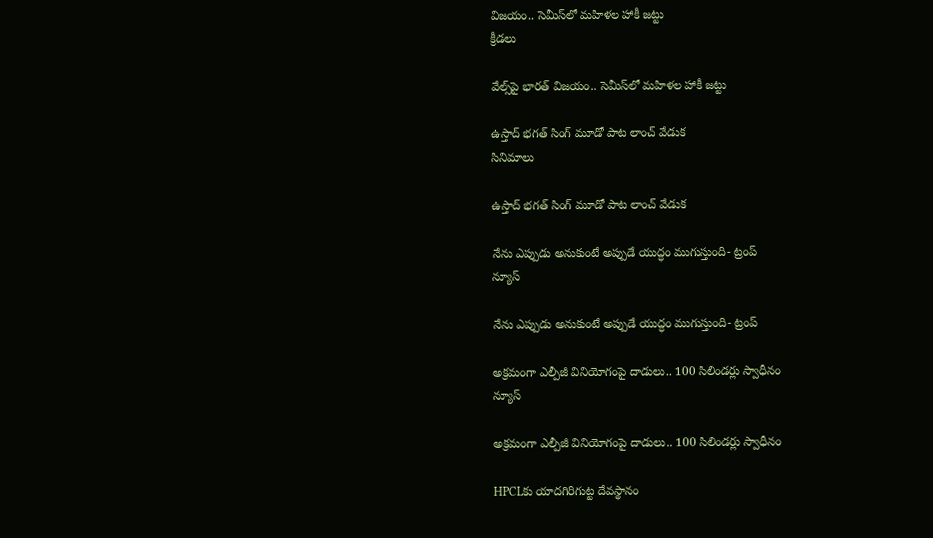విజయం.. సెమీస్‌లో మహిళల హాకీ జట్టు
క్రీడలు

వేల్స్‌పై భారత్ విజయం.. సెమీస్‌లో మహిళల హాకీ జట్టు

ఉస్తాద్ భగత్ సింగ్ మూడో పాట లాంచ్ వేడుక
సినిమాలు

ఉస్తాద్ భగత్ సింగ్ మూడో పాట లాంచ్ వేడుక

నేను ఎప్పుడు అనుకుంటే అప్పుడే యుద్ధం ముగుస్తుంది- ట్రంప్‌
న్యూస్

నేను ఎప్పుడు అనుకుంటే అప్పుడే యుద్ధం ముగుస్తుంది- ట్రంప్‌

అక్రమంగా ఎల్పీజీ వినియోగంపై దాడులు.. 100 సిలిండర్లు స్వాధీనం
న్యూస్

అక్రమంగా ఎల్పీజీ వినియోగంపై దాడులు.. 100 సిలిండర్లు స్వాధీనం

HPCLకు యాదగిరిగుట్ట దేవస్థానం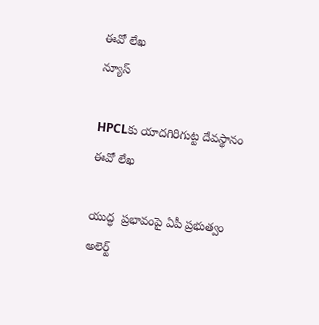ఈవో లేఖ
న్యూస్

HPCLకు యాదగిరిగుట్ట దేవస్థానం ఈవో లేఖ

యుద్ధ  ప్రభావంపై ఏపీ ప్రభుత్వం అలెర్ట్‌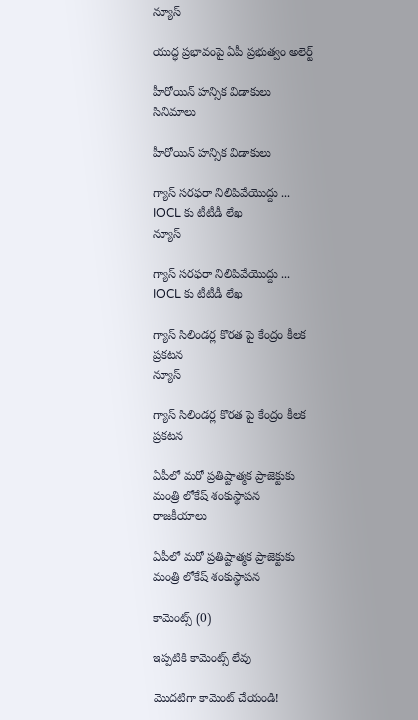న్యూస్

యుద్ధ ప్రభావంపై ఏపీ ప్రభుత్వం అలెర్ట్‌

హీరోయిన్ హన్సిక విడాకులు
సినిమాలు

హీరోయిన్ హన్సిక విడాకులు

గ్యాస్ సరఫరా నిలిపివేయొద్దు ... IOCL కు టీటీడీ లేఖ
న్యూస్

గ్యాస్ సరఫరా నిలిపివేయొద్దు ... IOCL కు టీటీడీ లేఖ

గ్యాస్‌ సిలిండర్ల కొరత పై కేంద్రం కీలక ప్రకటన
న్యూస్

గ్యాస్‌ సిలిండర్ల కొరత పై కేంద్రం కీలక ప్రకటన

ఏపీలో మరో ప్రతిష్టాత్మక ప్రాజెక్టుకు మంత్రి లోకేష్ శంకుస్థాపన
రాజకీయాలు

ఏపీలో మరో ప్రతిష్టాత్మక ప్రాజెక్టుకు మంత్రి లోకేష్ శంకుస్థాపన

కామెంట్స్ (0)

ఇప్పటికి కామెంట్స్ లేవు

మొదటిగా కామెంట్ చేయండి!